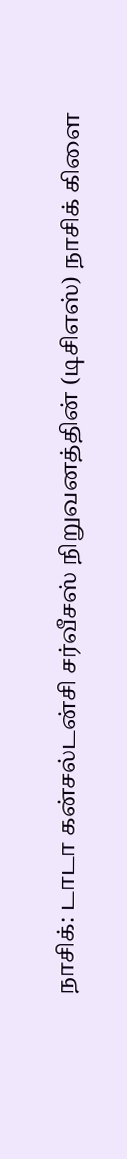நாசிக்: டாடா கன்சல்டன்சி சர்வீசஸ் நிறுவனத்தின் (டிசிஎஸ்) நாசிக் கிளை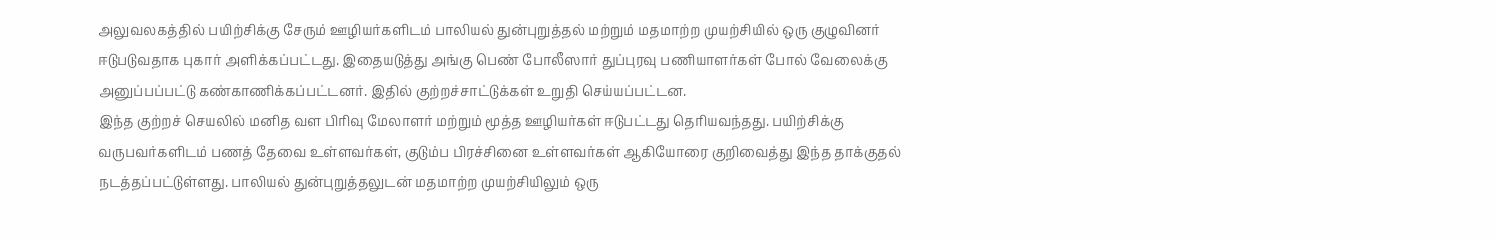அலுவலகத்தில் பயிற்சிக்கு சேரும் ஊழியர்களிடம் பாலியல் துன்புறுத்தல் மற்றும் மதமாற்ற முயற்சியில் ஒரு குழுவினர் ஈடுபடுவதாக புகார் அளிக்கப்பட்டது. இதையடுத்து அங்கு பெண் போலீஸார் துப்புரவு பணியாளர்கள் போல் வேலைக்கு அனுப்பப்பட்டு கண்காணிக்கப்பட்டனர். இதில் குற்றச்சாட்டுக்கள் உறுதி செய்யப்பட்டன.
இந்த குற்றச் செயலில் மனித வள பிரிவு மேலாளர் மற்றும் மூத்த ஊழியர்கள் ஈடுபட்டது தெரியவந்தது. பயிற்சிக்கு வருபவர்களிடம் பணத் தேவை உள்ளவர்கள், குடும்ப பிரச்சினை உள்ளவர்கள் ஆகியோரை குறிவைத்து இந்த தாக்குதல் நடத்தப்பட்டுள்ளது. பாலியல் துன்புறுத்தலுடன் மதமாற்ற முயற்சியிலும் ஒரு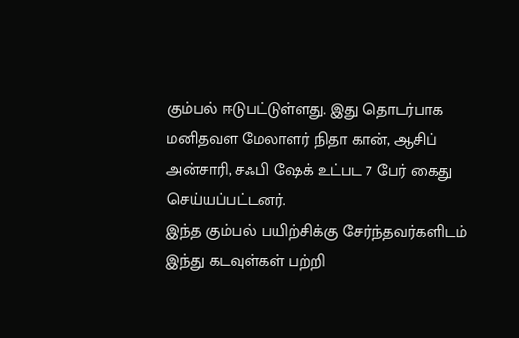கும்பல் ஈடுபட்டுள்ளது. இது தொடர்பாக மனிதவள மேலாளர் நிதா கான், ஆசிப் அன்சாரி, சஃபி ஷேக் உட்பட 7 பேர் கைது செய்யப்பட்டனர்.
இந்த கும்பல் பயிற்சிக்கு சேர்ந்தவர்களிடம் இந்து கடவுள்கள் பற்றி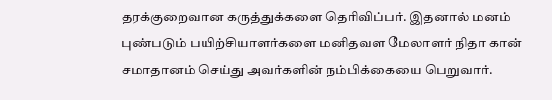தரக்குறைவான கருத்துக்களை தெரிவிப்பர். இதனால் மனம் புண்படும் பயிற்சியாளர்களை மனிதவள மேலாளர் நிதா கான் சமாதானம் செய்து அவர்களின் நம்பிக்கையை பெறுவார்.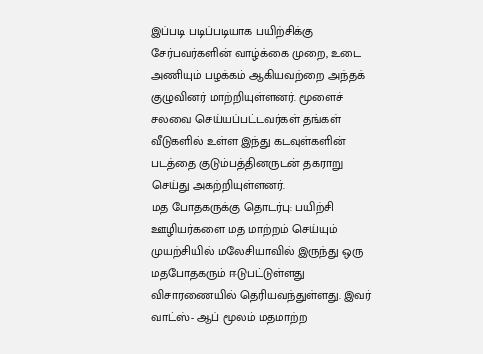இப்படி படிப்படியாக பயிற்சிக்கு சேர்பவர்களின் வாழ்க்கை முறை, உடை அணியும் பழக்கம் ஆகியவற்றை அந்தக் குழுவினர் மாற்றியுள்ளனர். மூளைச் சலவை செய்யப்பட்டவர்கள் தங்கள் வீடுகளில் உள்ள இந்து கடவுள்களின் படத்தை குடும்பத்தினருடன் தகராறு செய்து அகற்றியுள்ளனர்.
மத போதகருக்கு தொடர்பு: பயிற்சி ஊழியர்களை மத மாற்றம் செய்யும் முயற்சியில் மலேசியாவில் இருந்து ஒரு மதபோதகரும் ஈடுபட்டுள்ளது விசாரணையில் தெரியவந்துள்ளது. இவர் வாட்ஸ்- ஆப் மூலம் மதமாற்ற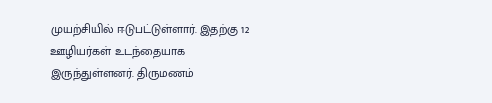முயற்சியில் ஈடுபட்டுள்ளார். இதற்கு 12 ஊழியர்கள் உடந்தையாக இருந்துள்ளனர். திருமணம்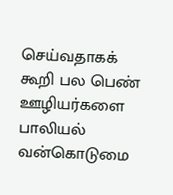செய்வதாகக் கூறி பல பெண் ஊழியர்களை பாலியல் வன்கொடுமை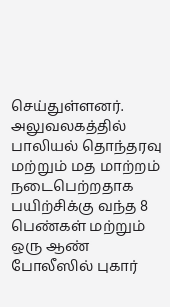செய்துள்ளனர். அலுவலகத்தில் பாலியல் தொந்தரவு மற்றும் மத மாற்றம் நடைபெற்றதாக பயிற்சிக்கு வந்த 8 பெண்கள் மற்றும் ஒரு ஆண் போலீஸில் புகார்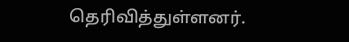தெரிவித்துள்ளனர்.